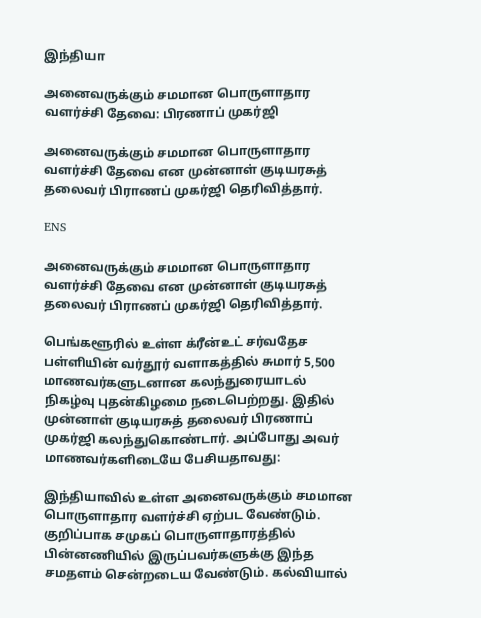இந்தியா

அனைவருக்கும் சமமான பொருளாதார வளர்ச்சி தேவை: பிரணாப் முகர்ஜி

அனைவருக்கும் சமமான பொருளாதார வளர்ச்சி தேவை என முன்னாள் குடியரசுத் தலைவர் பிராணப் முகர்ஜி தெரிவித்தார்.

ENS

அனைவருக்கும் சமமான பொருளாதார வளர்ச்சி தேவை என முன்னாள் குடியரசுத் தலைவர் பிராணப் முகர்ஜி தெரிவித்தார்.

பெங்களூரில் உள்ள க்ரீன்உட் சர்வதேச பள்ளியின் வர்தூர் வளாகத்தில் சுமார் 5,500 மாணவர்களுடனான கலந்துரையாடல் நிகழ்வு புதன்கிழமை நடைபெற்றது. இதில் முன்னாள் குடியரசுத் தலைவர் பிரணாப் முகர்ஜி கலந்துகொண்டார். அப்போது அவர் மாணவர்களிடையே பேசியதாவது:

இந்தியாவில் உள்ள அனைவருக்கும் சமமான பொருளாதார வளர்ச்சி ஏற்பட வேண்டும். குறிப்பாக சமுகப் பொருளாதாரத்தில் பின்னணியில் இருப்பவர்களுக்கு இந்த சமதளம் சென்றடைய வேண்டும். கல்வியால்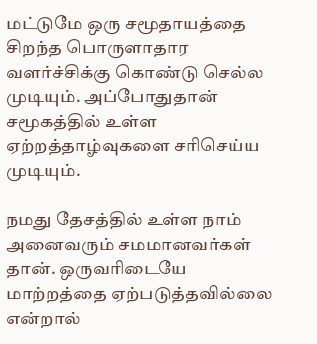மட்டுமே ஒரு சமூதாயத்தை சிறந்த பொருளாதார வளர்ச்சிக்கு கொண்டு செல்ல முடியும். அப்போதுதான் சமூகத்தில் உள்ள ஏற்றத்தாழ்வுகளை சரிசெய்ய முடியும்.

நமது தேசத்தில் உள்ள நாம் அனைவரும் சமமானவர்கள் தான். ஒருவரிடையே மாற்றத்தை ஏற்படுத்தவில்லை என்றால்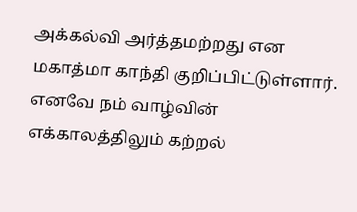அக்கல்வி அர்த்தமற்றது என மகாத்மா காந்தி குறிப்பிட்டுள்ளார். எனவே நம் வாழ்வின் எக்காலத்திலும் கற்றல்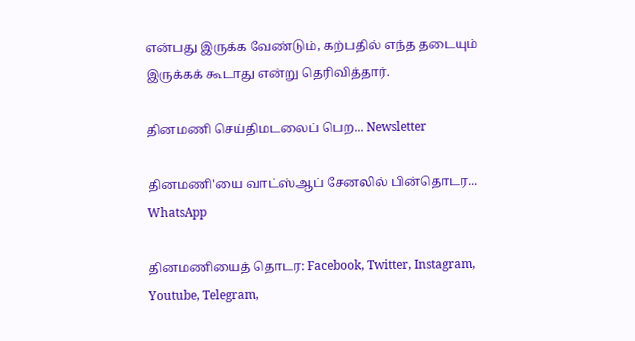என்பது இருக்க வேண்டும், கற்பதில் எந்த தடையும் இருக்கக் கூடாது என்று தெரிவித்தார்.

தினமணி செய்திமடலைப் பெற... Newsletter

தினமணி'யை வாட்ஸ்ஆப் சேனலில் பின்தொடர... WhatsApp

தினமணியைத் தொடர: Facebook, Twitter, Instagram, Youtube, Telegram,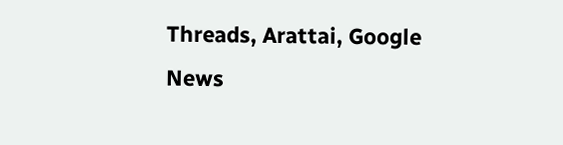Threads, Arattai, Google News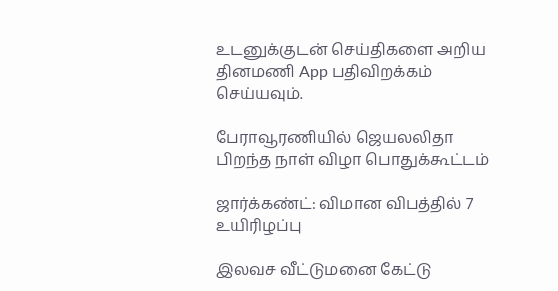உடனுக்குடன் செய்திகளை அறிய தினமணி App பதிவிறக்கம் செய்யவும்.

பேராவூரணியில் ஜெயலலிதா பிறந்த நாள் விழா பொதுக்கூட்டம்

ஜார்க்கண்ட்: விமான விபத்தில் 7 உயிரிழப்பு

இலவச வீட்டுமனை கேட்டு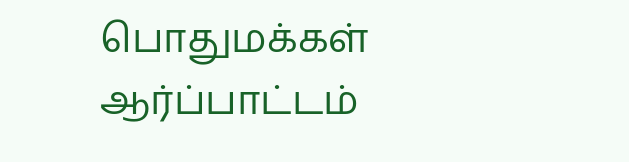பொதுமக்கள் ஆர்ப்பாட்டம்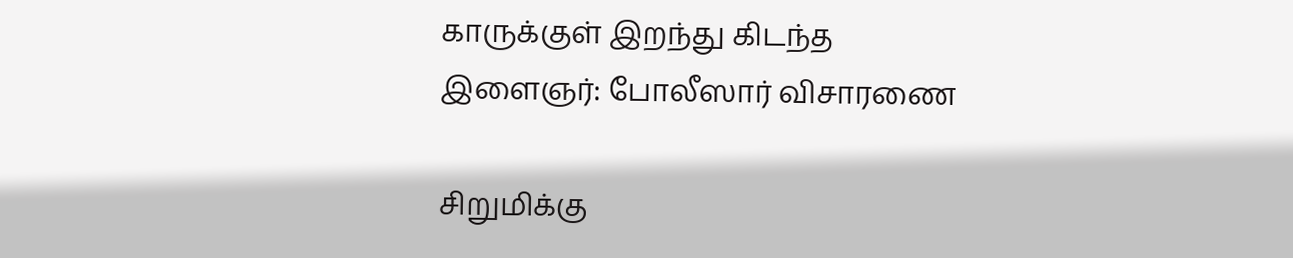காருக்குள் இறந்து கிடந்த இளைஞர்: போலீஸார் விசாரணை

சிறுமிக்கு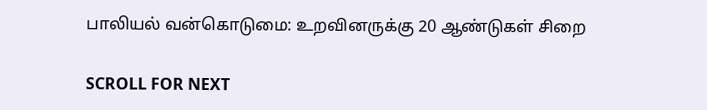பாலியல் வன்கொடுமை: உறவினருக்கு 20 ஆண்டுகள் சிறை

SCROLL FOR NEXT